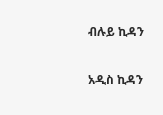ብሉይ ኪዳን

አዲስ ኪዳን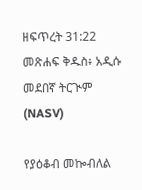ዘፍጥረት 31:22 መጽሐፍ ቅዱስ፥ አዲሱ መደበኛ ትርጒም (NASV)

የያዕቆብ መኰብለል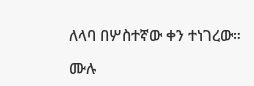ለላባ በሦስተኛው ቀን ተነገረው።

ሙሉ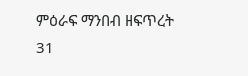ምዕራፍ ማንበብ ዘፍጥረት 31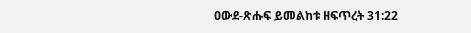ዐውደ-ጽሑፍ ይመልከቱ ዘፍጥረት 31:22